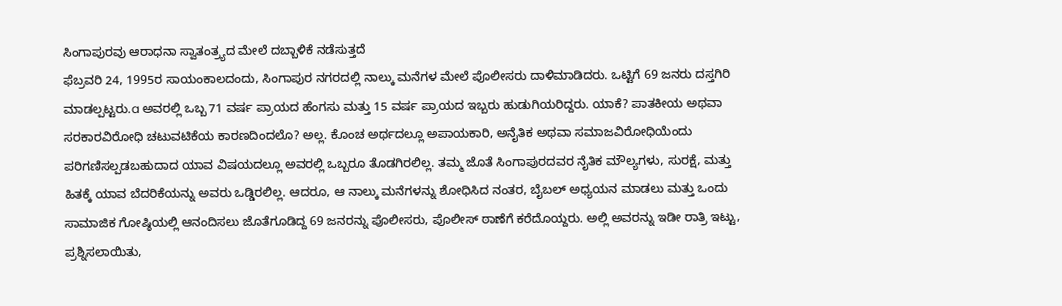ಸಿಂಗಾಪುರವು ಆರಾಧನಾ ಸ್ವಾತಂತ್ರ್ಯದ ಮೇಲೆ ದಬ್ಬಾಳಿಕೆ ನಡೆಸುತ್ತದೆ
ಫೆಬ್ರವರಿ 24, 1995ರ ಸಾಯಂಕಾಲದಂದು, ಸಿಂಗಾಪುರ ನಗರದಲ್ಲಿ ನಾಲ್ಕು ಮನೆಗಳ ಮೇಲೆ ಪೊಲೀಸರು ದಾಳಿಮಾಡಿದರು. ಒಟ್ಟಿಗೆ 69 ಜನರು ದಸ್ತಗಿರಿ ಮಾಡಲ್ಪಟ್ಟರು.a ಅವರಲ್ಲಿ ಒಬ್ಬ 71 ವರ್ಷ ಪ್ರಾಯದ ಹೆಂಗಸು ಮತ್ತು 15 ವರ್ಷ ಪ್ರಾಯದ ಇಬ್ಬರು ಹುಡುಗಿಯರಿದ್ದರು. ಯಾಕೆ? ಪಾತಕೀಯ ಅಥವಾ ಸರಕಾರವಿರೋಧಿ ಚಟುವಟಿಕೆಯ ಕಾರಣದಿಂದಲೊ? ಅಲ್ಲ. ಕೊಂಚ ಅರ್ಥದಲ್ಲೂ ಅಪಾಯಕಾರಿ, ಅನೈತಿಕ ಅಥವಾ ಸಮಾಜವಿರೋಧಿಯೆಂದು ಪರಿಗಣಿಸಲ್ಪಡಬಹುದಾದ ಯಾವ ವಿಷಯದಲ್ಲೂ ಅವರಲ್ಲಿ ಒಬ್ಬರೂ ತೊಡಗಿರಲಿಲ್ಲ. ತಮ್ಮ ಜೊತೆ ಸಿಂಗಾಪುರದವರ ನೈತಿಕ ಮೌಲ್ಯಗಳು, ಸುರಕ್ಷೆ, ಮತ್ತು ಹಿತಕ್ಕೆ ಯಾವ ಬೆದರಿಕೆಯನ್ನು ಅವರು ಒಡ್ಡಿರಲಿಲ್ಲ. ಆದರೂ, ಆ ನಾಲ್ಕು ಮನೆಗಳನ್ನು ಶೋಧಿಸಿದ ನಂತರ, ಬೈಬಲ್ ಅಧ್ಯಯನ ಮಾಡಲು ಮತ್ತು ಒಂದು ಸಾಮಾಜಿಕ ಗೋಷ್ಠಿಯಲ್ಲಿ ಆನಂದಿಸಲು ಜೊತೆಗೂಡಿದ್ದ 69 ಜನರನ್ನು ಪೊಲೀಸರು, ಪೊಲೀಸ್ ಠಾಣೆಗೆ ಕರೆದೊಯ್ದರು. ಅಲ್ಲಿ ಅವರನ್ನು ಇಡೀ ರಾತ್ರಿ ಇಟ್ಟು, ಪ್ರಶ್ನಿಸಲಾಯಿತು,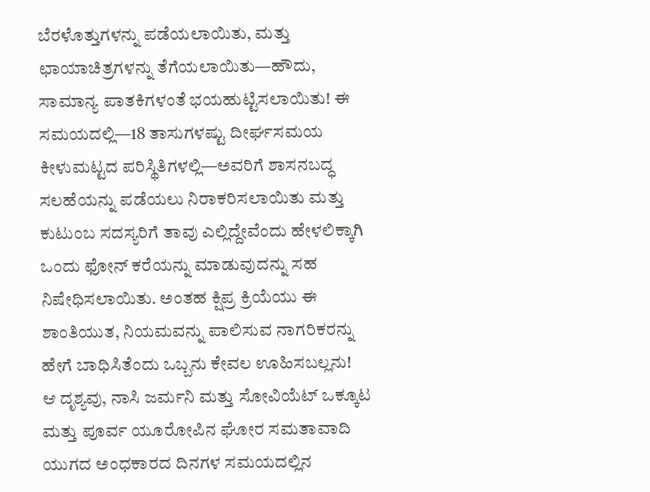ಬೆರಳೊತ್ತುಗಳನ್ನು ಪಡೆಯಲಾಯಿತು, ಮತ್ತು ಛಾಯಾಚಿತ್ರಗಳನ್ನು ತೆಗೆಯಲಾಯಿತು—ಹೌದು, ಸಾಮಾನ್ಯ ಪಾತಕಿಗಳಂತೆ ಭಯಹುಟ್ಟಿಸಲಾಯಿತು! ಈ ಸಮಯದಲ್ಲಿ—18 ತಾಸುಗಳಷ್ಟು ದೀರ್ಘಸಮಯ ಕೀಳುಮಟ್ಟದ ಪರಿಸ್ಥಿತಿಗಳಲ್ಲಿ—ಅವರಿಗೆ ಶಾಸನಬದ್ಧ ಸಲಹೆಯನ್ನು ಪಡೆಯಲು ನಿರಾಕರಿಸಲಾಯಿತು ಮತ್ತು ಕುಟುಂಬ ಸದಸ್ಯರಿಗೆ ತಾವು ಎಲ್ಲಿದ್ದೇವೆಂದು ಹೇಳಲಿಕ್ಕಾಗಿ ಒಂದು ಫೋನ್ ಕರೆಯನ್ನು ಮಾಡುವುದನ್ನು ಸಹ ನಿಷೇಧಿಸಲಾಯಿತು. ಅಂತಹ ಕ್ಷಿಪ್ರ ಕ್ರಿಯೆಯು ಈ ಶಾಂತಿಯುತ, ನಿಯಮವನ್ನು ಪಾಲಿಸುವ ನಾಗರಿಕರನ್ನು ಹೇಗೆ ಬಾಧಿಸಿತೆಂದು ಒಬ್ಬನು ಕೇವಲ ಊಹಿಸಬಲ್ಲನು!
ಆ ದೃಶ್ಯವು, ನಾಸಿ ಜರ್ಮನಿ ಮತ್ತು ಸೋವಿಯೆಟ್ ಒಕ್ಕೂಟ ಮತ್ತು ಪೂರ್ವ ಯೂರೋಪಿನ ಘೋರ ಸಮತಾವಾದಿ ಯುಗದ ಅಂಧಕಾರದ ದಿನಗಳ ಸಮಯದಲ್ಲಿನ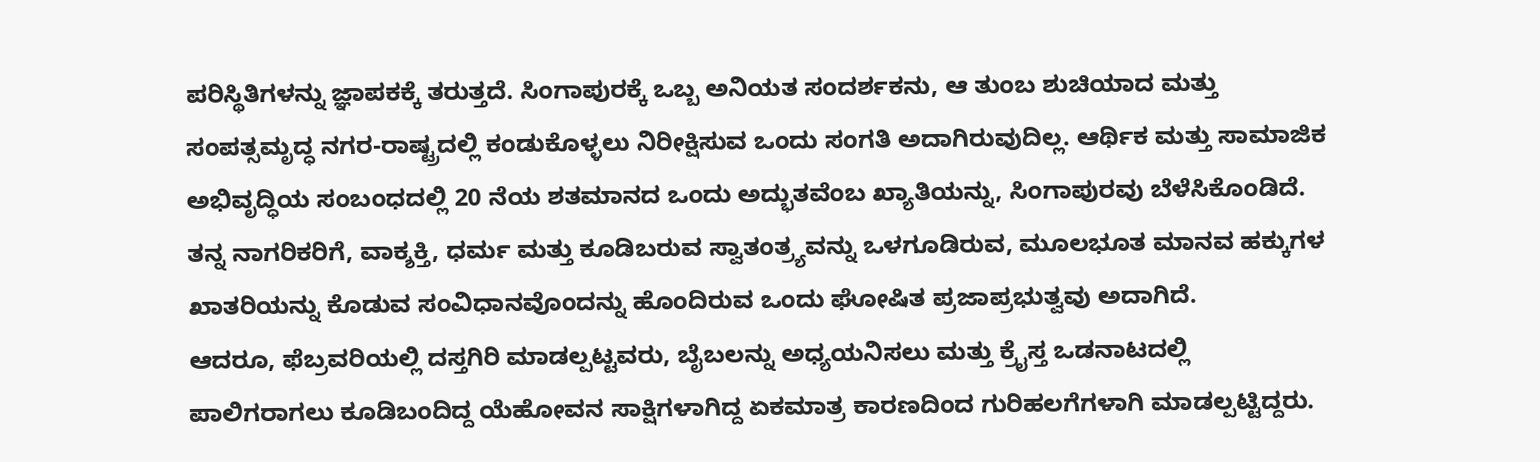ಪರಿಸ್ಥಿತಿಗಳನ್ನು ಜ್ಞಾಪಕಕ್ಕೆ ತರುತ್ತದೆ. ಸಿಂಗಾಪುರಕ್ಕೆ ಒಬ್ಬ ಅನಿಯತ ಸಂದರ್ಶಕನು, ಆ ತುಂಬ ಶುಚಿಯಾದ ಮತ್ತು ಸಂಪತ್ಸಮೃದ್ಧ ನಗರ-ರಾಷ್ಟ್ರದಲ್ಲಿ ಕಂಡುಕೊಳ್ಳಲು ನಿರೀಕ್ಷಿಸುವ ಒಂದು ಸಂಗತಿ ಅದಾಗಿರುವುದಿಲ್ಲ. ಆರ್ಥಿಕ ಮತ್ತು ಸಾಮಾಜಿಕ ಅಭಿವೃದ್ಧಿಯ ಸಂಬಂಧದಲ್ಲಿ 20 ನೆಯ ಶತಮಾನದ ಒಂದು ಅದ್ಭುತವೆಂಬ ಖ್ಯಾತಿಯನ್ನು, ಸಿಂಗಾಪುರವು ಬೆಳೆಸಿಕೊಂಡಿದೆ. ತನ್ನ ನಾಗರಿಕರಿಗೆ, ವಾಕ್ಶಕ್ತಿ, ಧರ್ಮ ಮತ್ತು ಕೂಡಿಬರುವ ಸ್ವಾತಂತ್ರ್ಯವನ್ನು ಒಳಗೂಡಿರುವ, ಮೂಲಭೂತ ಮಾನವ ಹಕ್ಕುಗಳ ಖಾತರಿಯನ್ನು ಕೊಡುವ ಸಂವಿಧಾನವೊಂದನ್ನು ಹೊಂದಿರುವ ಒಂದು ಘೋಷಿತ ಪ್ರಜಾಪ್ರಭುತ್ವವು ಅದಾಗಿದೆ.
ಆದರೂ, ಫೆಬ್ರವರಿಯಲ್ಲಿ ದಸ್ತಗಿರಿ ಮಾಡಲ್ಪಟ್ಟವರು, ಬೈಬಲನ್ನು ಅಧ್ಯಯನಿಸಲು ಮತ್ತು ಕ್ರೈಸ್ತ ಒಡನಾಟದಲ್ಲಿ ಪಾಲಿಗರಾಗಲು ಕೂಡಿಬಂದಿದ್ದ ಯೆಹೋವನ ಸಾಕ್ಷಿಗಳಾಗಿದ್ದ ಏಕಮಾತ್ರ ಕಾರಣದಿಂದ ಗುರಿಹಲಗೆಗಳಾಗಿ ಮಾಡಲ್ಪಟ್ಟಿದ್ದರು.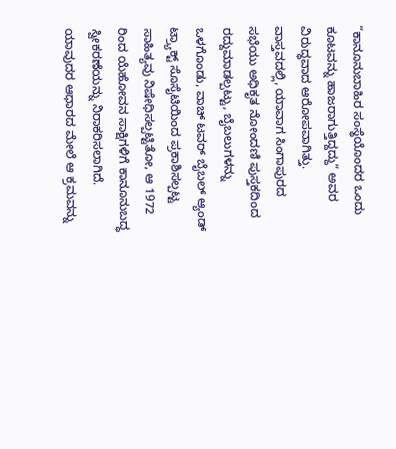“ಕಾನೂನುಬಾಹಿರ ಸಂಸ್ಥೆಯೊಂದರ ಒಂದು ಕೂಟವನ್ನು ಹಾಜರಾಗುತ್ತಿದ್ದದ್ದು” ಅವರ ವಿರುದ್ಧವಾದ ಆರೋಪವಾಗಿತ್ತು.
ವಾಸ್ತವದಲ್ಲಿ, ಯಾವಾಗ ಸಿಂಗಾಪುರದ ಸಭೆಯು ಅಧಿಕೃತ ನೋಂದಣಿ ಪುಸ್ತಕದಿಂದ ರದ್ದುಮಾಡಲ್ಪಟ್ಟು, ಬೈಬಲುಗಳನ್ನು ಒಳಗೊಂಡು, ವಾಚ್ ಟವರ್ ಬೈಬಲ್ ಆ್ಯಂಡ್ ಟ್ರ್ಯಾಕ್ಟ್ ಸೊಸೈಟಿಯಿಂದ ಪ್ರಕಾಶಿಸಲ್ಪಟ್ಟ ಸಾಹಿತ್ಯವು ನಿಷೇಧಿಸಲ್ಪಟ್ಟಿತೋ, ಆ 1972 ರಿಂದ ಯೆಹೋವನ ಸಾಕ್ಷಿಗಳಿಗೆ ಕಾನೂನುಬದ್ಧ ಸ್ವೀಕರಣೆಯನ್ನು ನಿರಾಕರಿಸಲಾಗಿದೆ. ಯಾವುದರ ಆಧಾರದ ಮೇಲೆ ಆ ಕ್ರಮವನ್ನು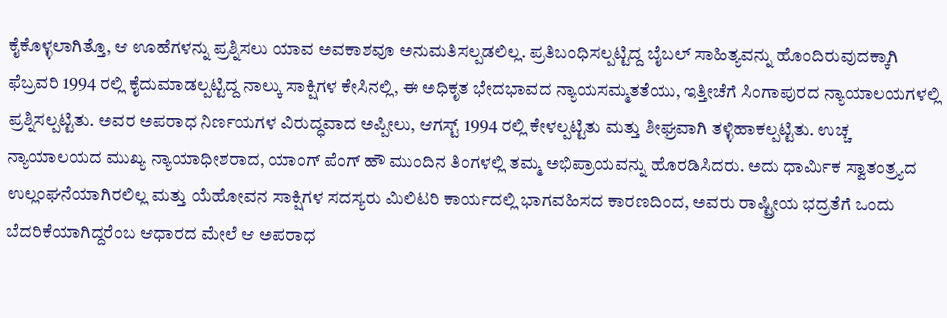ಕೈಕೊಳ್ಳಲಾಗಿತ್ತೊ, ಆ ಊಹೆಗಳನ್ನು ಪ್ರಶ್ನಿಸಲು ಯಾವ ಅವಕಾಶವೂ ಅನುಮತಿಸಲ್ಪಡಲಿಲ್ಲ. ಪ್ರತಿಬಂಧಿಸಲ್ಪಟ್ಟಿದ್ದ ಬೈಬಲ್ ಸಾಹಿತ್ಯವನ್ನು ಹೊಂದಿರುವುದಕ್ಕಾಗಿ ಫೆಬ್ರವರಿ 1994 ರಲ್ಲಿ ಕೈದುಮಾಡಲ್ಪಟ್ಟಿದ್ದ ನಾಲ್ಕು ಸಾಕ್ಷಿಗಳ ಕೇಸಿನಲ್ಲಿ, ಈ ಅಧಿಕೃತ ಭೇದಭಾವದ ನ್ಯಾಯಸಮ್ಮತತೆಯು, ಇತ್ತೀಚೆಗೆ ಸಿಂಗಾಪುರದ ನ್ಯಾಯಾಲಯಗಳಲ್ಲಿ ಪ್ರಶ್ನಿಸಲ್ಪಟ್ಟಿತು. ಅವರ ಅಪರಾಧ ನಿರ್ಣಯಗಳ ವಿರುದ್ಧವಾದ ಅಪ್ಪೀಲು, ಆಗಸ್ಟ್ 1994 ರಲ್ಲಿ ಕೇಳಲ್ಪಟ್ಟಿತು ಮತ್ತು ಶೀಘ್ರವಾಗಿ ತಳ್ಳಿಹಾಕಲ್ಪಟ್ಟಿತು. ಉಚ್ಚ ನ್ಯಾಯಾಲಯದ ಮುಖ್ಯ ನ್ಯಾಯಾಧೀಶರಾದ, ಯಾಂಗ್ ಪೆಂಗ್ ಹೌ ಮುಂದಿನ ತಿಂಗಳಲ್ಲಿ ತಮ್ಮ ಅಭಿಪ್ರಾಯವನ್ನು ಹೊರಡಿಸಿದರು. ಅದು ಧಾರ್ಮಿಕ ಸ್ವಾತಂತ್ರ್ಯದ ಉಲ್ಲಂಘನೆಯಾಗಿರಲಿಲ್ಲ ಮತ್ತು ಯೆಹೋವನ ಸಾಕ್ಷಿಗಳ ಸದಸ್ಯರು ಮಿಲಿಟರಿ ಕಾರ್ಯದಲ್ಲಿ ಭಾಗವಹಿಸದ ಕಾರಣದಿಂದ, ಅವರು ರಾಷ್ಟ್ರೀಯ ಭದ್ರತೆಗೆ ಒಂದು ಬೆದರಿಕೆಯಾಗಿದ್ದರೆಂಬ ಆಧಾರದ ಮೇಲೆ ಆ ಅಪರಾಧ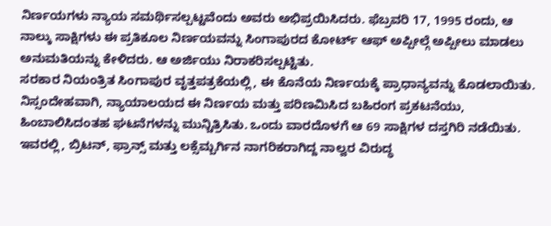ನಿರ್ಣಯಗಳು ನ್ಯಾಯ ಸಮರ್ಥಿಸಲ್ಪಟ್ಟವೆಂದು ಅವರು ಅಭಿಪ್ರಯಿಸಿದರು. ಫೆಬ್ರವರಿ 17, 1995 ರಂದು, ಆ ನಾಲ್ಕು ಸಾಕ್ಷಿಗಳು ಈ ಪ್ರತಿಕೂಲ ನಿರ್ಣಯವನ್ನು ಸಿಂಗಾಪುರದ ಕೋರ್ಟ್ ಆಫ್ ಅಪ್ಪೀಲ್ಗೆ ಅಪ್ಪೀಲು ಮಾಡಲು ಅನುಮತಿಯನ್ನು ಕೇಳಿದರು. ಆ ಅರ್ಜಿಯು ನಿರಾಕರಿಸಲ್ಪಟ್ಟಿತು.
ಸರಕಾರ ನಿಯಂತ್ರಿತ ಸಿಂಗಾಪುರ ವೃತ್ತಪತ್ರಕೆಯಲ್ಲಿ, ಈ ಕೊನೆಯ ನಿರ್ಣಯಕ್ಕೆ ಪ್ರಾಧಾನ್ಯವನ್ನು ಕೊಡಲಾಯಿತು. ನಿಸ್ಸಂದೇಹವಾಗಿ, ನ್ಯಾಯಾಲಯದ ಈ ನಿರ್ಣಯ ಮತ್ತು ಪರಿಣಮಿಸಿದ ಬಹಿರಂಗ ಪ್ರಕಟನೆಯು, ಹಿಂಬಾಲಿಸಿದಂತಹ ಘಟನೆಗಳನ್ನು ಮುನ್ಚಿತ್ರಿಸಿತು. ಒಂದು ವಾರದೊಳಗೆ ಆ 69 ಸಾಕ್ಷಿಗಳ ದಸ್ತಗಿರಿ ನಡೆಯಿತು. ಇವರಲ್ಲಿ, ಬ್ರಿಟನ್, ಫ್ರಾನ್ಸ್ ಮತ್ತು ಲಕ್ಸೆಮ್ಬರ್ಗಿನ ನಾಗರಿಕರಾಗಿದ್ದ ನಾಲ್ವರ ವಿರುದ್ಧ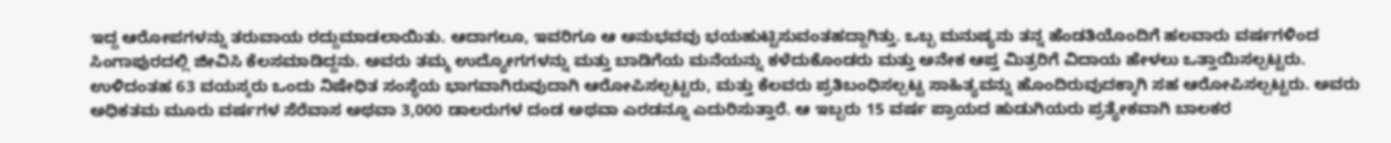ಇದ್ದ ಆರೋಪಗಳನ್ನು ತರುವಾಯ ರದ್ದುಮಾಡಲಾಯಿತು. ಆದಾಗಲೂ, ಇವರಿಗೂ ಆ ಅನುಭವವು ಭಯಹುಟ್ಟಿಸುವಂತಹದ್ದಾಗಿತ್ತು. ಒಬ್ಬ ಮನುಷ್ಯನು ತನ್ನ ಹೆಂಡತಿಯೊಂದಿಗೆ ಹಲವಾರು ವರ್ಷಗಳಿಂದ ಸಿಂಗಾಪುರದಲ್ಲಿ ಜೀವಿಸಿ ಕೆಲಸಮಾಡಿದ್ದನು. ಅವರು ತಮ್ಮ ಉದ್ಯೋಗಗಳನ್ನು ಮತ್ತು ಬಾಡಿಗೆಯ ಮನೆಯನ್ನು ಕಳೆದುಕೊಂಡರು ಮತ್ತು ಅನೇಕ ಆಪ್ತ ಮಿತ್ರರಿಗೆ ವಿದಾಯ ಹೇಳಲು ಒತ್ತಾಯಿಸಲ್ಪಟ್ಟರು.
ಉಳಿದಂತಹ 63 ವಯಸ್ಕರು ಒಂದು ನಿಷೇಧಿತ ಸಂಸ್ಥೆಯ ಭಾಗವಾಗಿರುವುದಾಗಿ ಆರೋಪಿಸಲ್ಪಟ್ಟರು, ಮತ್ತು ಕೆಲವರು ಪ್ರತಿಬಂಧಿಸಲ್ಪಟ್ಟ ಸಾಹಿತ್ಯವನ್ನು ಹೊಂದಿರುವುದಕ್ಕಾಗಿ ಸಹ ಆರೋಪಿಸಲ್ಪಟ್ಟರು. ಅವರು ಅಧಿಕತಮ ಮೂರು ವರ್ಷಗಳ ಸೆರೆವಾಸ ಅಥವಾ 3,000 ಡಾಲರುಗಳ ದಂಡ ಅಥವಾ ಎರಡನ್ನೂ ಎದುರಿಸುತ್ತಾರೆ. ಆ ಇಬ್ಬರು 15 ವರ್ಷ ಪ್ರಾಯದ ಹುಡುಗಿಯರು ಪ್ರತ್ಯೇಕವಾಗಿ ಬಾಲಕರ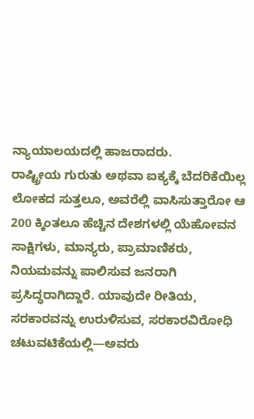ನ್ಯಾಯಾಲಯದಲ್ಲಿ ಹಾಜರಾದರು.
ರಾಷ್ಟ್ರೀಯ ಗುರುತು ಅಥವಾ ಐಕ್ಯಕ್ಕೆ ಬೆದರಿಕೆಯಿಲ್ಲ
ಲೋಕದ ಸುತ್ತಲೂ, ಅವರೆಲ್ಲಿ ವಾಸಿಸುತ್ತಾರೋ ಆ 200 ಕ್ಕಿಂತಲೂ ಹೆಚ್ಚಿನ ದೇಶಗಳಲ್ಲಿ ಯೆಹೋವನ ಸಾಕ್ಷಿಗಳು, ಮಾನ್ಯರು, ಪ್ರಾಮಾಣಿಕರು, ನಿಯಮವನ್ನು ಪಾಲಿಸುವ ಜನರಾಗಿ ಪ್ರಸಿದ್ಧರಾಗಿದ್ದಾರೆ. ಯಾವುದೇ ರೀತಿಯ, ಸರಕಾರವನ್ನು ಉರುಳಿಸುವ, ಸರಕಾರವಿರೋಧಿ ಚಟುವಟಿಕೆಯಲ್ಲಿ—ಅವರು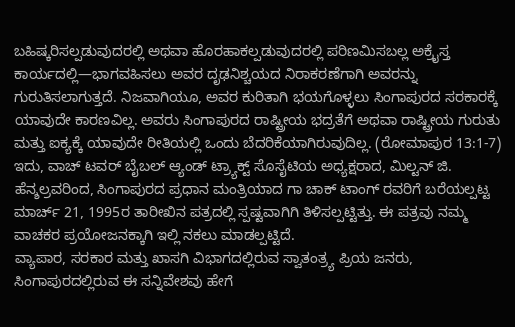ಬಹಿಷ್ಕರಿಸಲ್ಪಡುವುದರಲ್ಲಿ ಅಥವಾ ಹೊರಹಾಕಲ್ಪಡುವುದರಲ್ಲಿ ಪರಿಣಮಿಸಬಲ್ಲ ಅಕ್ರೈಸ್ತ ಕಾರ್ಯದಲ್ಲಿ—ಭಾಗವಹಿಸಲು ಅವರ ದೃಢನಿಶ್ಚಯದ ನಿರಾಕರಣೆಗಾಗಿ ಅವರನ್ನು ಗುರುತಿಸಲಾಗುತ್ತದೆ. ನಿಜವಾಗಿಯೂ, ಅವರ ಕುರಿತಾಗಿ ಭಯಗೊಳ್ಳಲು ಸಿಂಗಾಪುರದ ಸರಕಾರಕ್ಕೆ ಯಾವುದೇ ಕಾರಣವಿಲ್ಲ. ಅವರು ಸಿಂಗಾಪುರದ ರಾಷ್ಟ್ರೀಯ ಭದ್ರತೆಗೆ ಅಥವಾ ರಾಷ್ಟ್ರೀಯ ಗುರುತು ಮತ್ತು ಐಕ್ಯಕ್ಕೆ ಯಾವುದೇ ರೀತಿಯಲ್ಲಿ ಒಂದು ಬೆದರಿಕೆಯಾಗಿರುವುದಿಲ್ಲ. (ರೋಮಾಪುರ 13:1-7) ಇದು, ವಾಚ್ ಟವರ್ ಬೈಬಲ್ ಆ್ಯಂಡ್ ಟ್ರ್ಯಾಕ್ಟ್ ಸೊಸೈಟಿಯ ಅಧ್ಯಕ್ಷರಾದ, ಮಿಲ್ಟನ್ ಜಿ. ಹೆನ್ಶಲ್ರವರಿಂದ, ಸಿಂಗಾಪುರದ ಪ್ರಧಾನ ಮಂತ್ರಿಯಾದ ಗಾ ಚಾಕ್ ಟಾಂಗ್ ರವರಿಗೆ ಬರೆಯಲ್ಪಟ್ಟ ಮಾರ್ಚ್ 21, 1995ರ ತಾರೀಖಿನ ಪತ್ರದಲ್ಲಿ ಸ್ಪಷ್ಟವಾಗಿಗಿ ತಿಳಿಸಲ್ಪಟ್ಟಿತ್ತು. ಈ ಪತ್ರವು ನಮ್ಮ ವಾಚಕರ ಪ್ರಯೋಜನಕ್ಕಾಗಿ ಇಲ್ಲಿ ನಕಲು ಮಾಡಲ್ಪಟ್ಟಿದೆ.
ವ್ಯಾಪಾರ, ಸರಕಾರ ಮತ್ತು ಖಾಸಗಿ ವಿಭಾಗದಲ್ಲಿರುವ ಸ್ವಾತಂತ್ರ್ಯ ಪ್ರಿಯ ಜನರು, ಸಿಂಗಾಪುರದಲ್ಲಿರುವ ಈ ಸನ್ನಿವೇಶವು ಹೇಗೆ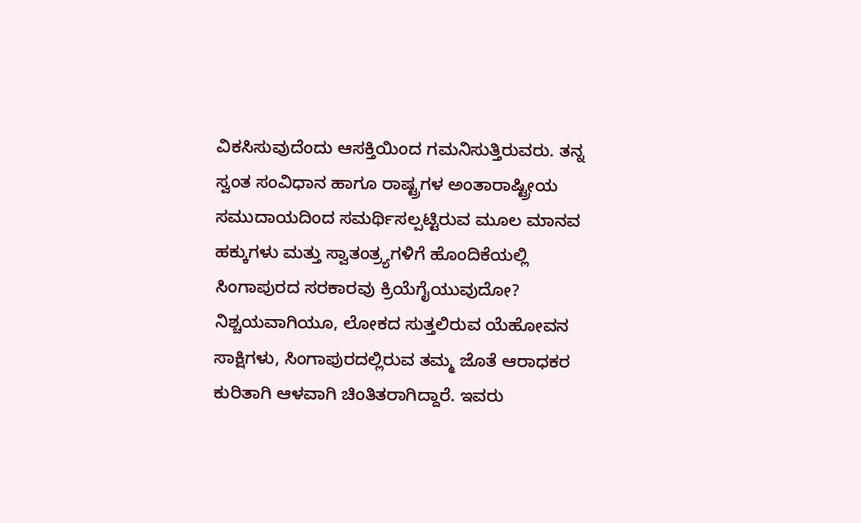ವಿಕಸಿಸುವುದೆಂದು ಆಸಕ್ತಿಯಿಂದ ಗಮನಿಸುತ್ತಿರುವರು. ತನ್ನ ಸ್ವಂತ ಸಂವಿಧಾನ ಹಾಗೂ ರಾಷ್ಟ್ರಗಳ ಅಂತಾರಾಷ್ಟ್ರೀಯ ಸಮುದಾಯದಿಂದ ಸಮರ್ಥಿಸಲ್ಪಟ್ಟಿರುವ ಮೂಲ ಮಾನವ ಹಕ್ಕುಗಳು ಮತ್ತು ಸ್ವಾತಂತ್ರ್ಯಗಳಿಗೆ ಹೊಂದಿಕೆಯಲ್ಲಿ ಸಿಂಗಾಪುರದ ಸರಕಾರವು ಕ್ರಿಯೆಗೈಯುವುದೋ? ನಿಶ್ಚಯವಾಗಿಯೂ, ಲೋಕದ ಸುತ್ತಲಿರುವ ಯೆಹೋವನ ಸಾಕ್ಷಿಗಳು, ಸಿಂಗಾಪುರದಲ್ಲಿರುವ ತಮ್ಮ ಜೊತೆ ಆರಾಧಕರ ಕುರಿತಾಗಿ ಆಳವಾಗಿ ಚಿಂತಿತರಾಗಿದ್ದಾರೆ. ಇವರು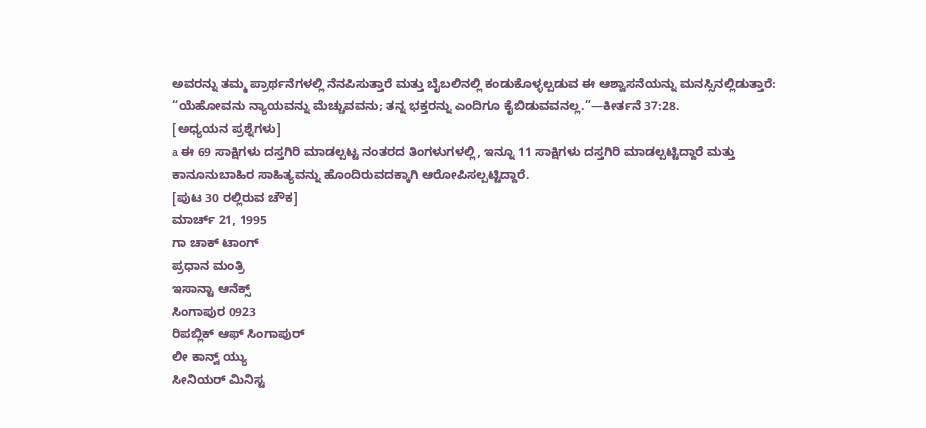ಅವರನ್ನು ತಮ್ಮ ಪ್ರಾರ್ಥನೆಗಳಲ್ಲಿ ನೆನಪಿಸುತ್ತಾರೆ ಮತ್ತು ಬೈಬಲಿನಲ್ಲಿ ಕಂಡುಕೊಳ್ಳಲ್ಪಡುವ ಈ ಆಶ್ವಾಸನೆಯನ್ನು ಮನಸ್ಸಿನಲ್ಲಿಡುತ್ತಾರೆ: “ಯೆಹೋವನು ನ್ಯಾಯವನ್ನು ಮೆಚ್ಚುವವನು; ತನ್ನ ಭಕ್ತರನ್ನು ಎಂದಿಗೂ ಕೈಬಿಡುವವನಲ್ಲ.”—ಕೀರ್ತನೆ 37:28.
[ಅಧ್ಯಯನ ಪ್ರಶ್ನೆಗಳು]
a ಈ 69 ಸಾಕ್ಷಿಗಳು ದಸ್ತಗಿರಿ ಮಾಡಲ್ಪಟ್ಟ ನಂತರದ ತಿಂಗಳುಗಳಲ್ಲಿ, ಇನ್ನೂ 11 ಸಾಕ್ಷಿಗಳು ದಸ್ತಗಿರಿ ಮಾಡಲ್ಪಟ್ಟಿದ್ದಾರೆ ಮತ್ತು ಕಾನೂನುಬಾಹಿರ ಸಾಹಿತ್ಯವನ್ನು ಹೊಂದಿರುವದಕ್ಕಾಗಿ ಆರೋಪಿಸಲ್ಪಟ್ಟಿದ್ದಾರೆ.
[ಪುಟ 30 ರಲ್ಲಿರುವ ಚೌಕ]
ಮಾರ್ಚ್ 21, 1995
ಗಾ ಚಾಕ್ ಟಾಂಗ್
ಪ್ರಧಾನ ಮಂತ್ರಿ
ಇಸಾನ್ಟಾ ಆನೆಕ್ಸ್
ಸಿಂಗಾಪುರ 0923
ರಿಪಬ್ಲಿಕ್ ಆಫ್ ಸಿಂಗಾಪುರ್
ಲೀ ಕಾನ್ವ್ ಯ್ಯು
ಸೀನಿಯರ್ ಮಿನಿಸ್ಟ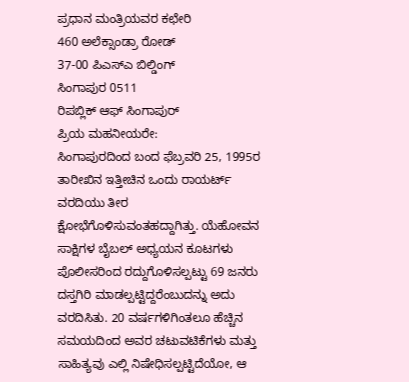ಪ್ರಧಾನ ಮಂತ್ರಿಯವರ ಕಛೇರಿ
460 ಅಲೆಕ್ಸಾಂಡ್ರಾ ರೋಡ್
37-00 ಪಿಎಸ್ಎ ಬಿಲ್ಡಿಂಗ್
ಸಿಂಗಾಪುರ 0511
ರಿಪಬ್ಲಿಕ್ ಆಫ್ ಸಿಂಗಾಪುರ್
ಪ್ರಿಯ ಮಹನೀಯರೇ:
ಸಿಂಗಾಪುರದಿಂದ ಬಂದ ಫೆಬ್ರವರಿ 25, 1995ರ ತಾರೀಖಿನ ಇತ್ತೀಚಿನ ಒಂದು ರಾಯರ್ಟ್ ವರದಿಯು ತೀರ ಕ್ಷೋಭೆಗೊಳಿಸುವಂತಹದ್ದಾಗಿತ್ತು. ಯೆಹೋವನ ಸಾಕ್ಷಿಗಳ ಬೈಬಲ್ ಅಧ್ಯಯನ ಕೂಟಗಳು ಪೊಲೀಸರಿಂದ ರದ್ದುಗೊಳಿಸಲ್ಪಟ್ಟು 69 ಜನರು ದಸ್ತಗಿರಿ ಮಾಡಲ್ಪಟ್ಟಿದ್ದರೆಂಬುದನ್ನು ಅದು ವರದಿಸಿತು. 20 ವರ್ಷಗಳಿಗಿಂತಲೂ ಹೆಚ್ಚಿನ ಸಮಯದಿಂದ ಅವರ ಚಟುವಟಿಕೆಗಳು ಮತ್ತು ಸಾಹಿತ್ಯವು ಎಲ್ಲಿ ನಿಷೇಧಿಸಲ್ಪಟ್ಟಿದೆಯೋ, ಆ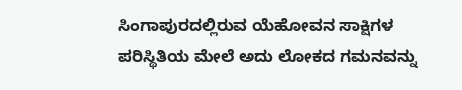ಸಿಂಗಾಪುರದಲ್ಲಿರುವ ಯೆಹೋವನ ಸಾಕ್ಷಿಗಳ ಪರಿಸ್ಥಿತಿಯ ಮೇಲೆ ಅದು ಲೋಕದ ಗಮನವನ್ನು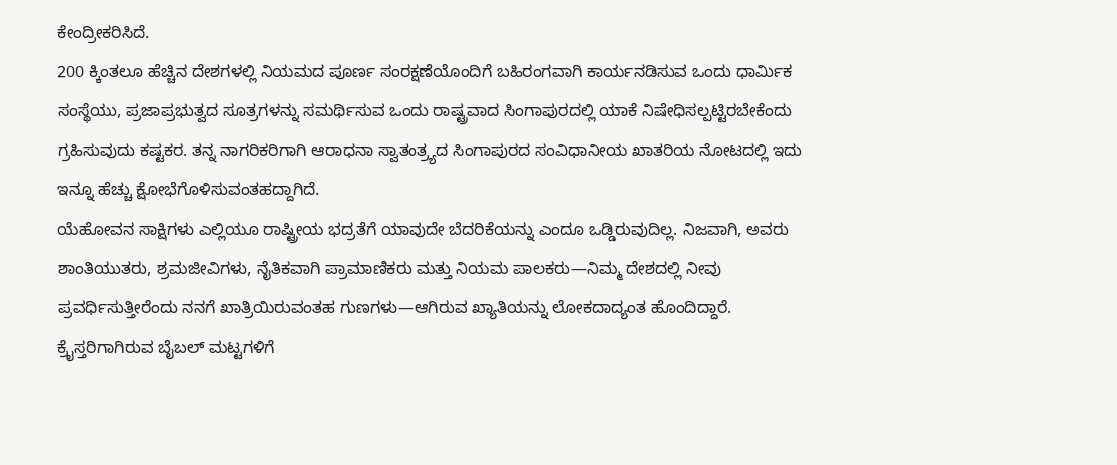ಕೇಂದ್ರೀಕರಿಸಿದೆ.
200 ಕ್ಕಿಂತಲೂ ಹೆಚ್ಚಿನ ದೇಶಗಳಲ್ಲಿ ನಿಯಮದ ಪೂರ್ಣ ಸಂರಕ್ಷಣೆಯೊಂದಿಗೆ ಬಹಿರಂಗವಾಗಿ ಕಾರ್ಯನಡಿಸುವ ಒಂದು ಧಾರ್ಮಿಕ ಸಂಸ್ಥೆಯು, ಪ್ರಜಾಪ್ರಭುತ್ವದ ಸೂತ್ರಗಳನ್ನು ಸಮರ್ಥಿಸುವ ಒಂದು ರಾಷ್ಟ್ರವಾದ ಸಿಂಗಾಪುರದಲ್ಲಿ ಯಾಕೆ ನಿಷೇಧಿಸಲ್ಪಟ್ಟಿರಬೇಕೆಂದು ಗ್ರಹಿಸುವುದು ಕಷ್ಟಕರ. ತನ್ನ ನಾಗರಿಕರಿಗಾಗಿ ಆರಾಧನಾ ಸ್ವಾತಂತ್ರ್ಯದ ಸಿಂಗಾಪುರದ ಸಂವಿಧಾನೀಯ ಖಾತರಿಯ ನೋಟದಲ್ಲಿ ಇದು ಇನ್ನೂ ಹೆಚ್ಚು ಕ್ಷೋಭೆಗೊಳಿಸುವಂತಹದ್ದಾಗಿದೆ.
ಯೆಹೋವನ ಸಾಕ್ಷಿಗಳು ಎಲ್ಲಿಯೂ ರಾಷ್ಟ್ರೀಯ ಭದ್ರತೆಗೆ ಯಾವುದೇ ಬೆದರಿಕೆಯನ್ನು ಎಂದೂ ಒಡ್ಡಿರುವುದಿಲ್ಲ. ನಿಜವಾಗಿ, ಅವರು ಶಾಂತಿಯುತರು, ಶ್ರಮಜೀವಿಗಳು, ನೈತಿಕವಾಗಿ ಪ್ರಾಮಾಣಿಕರು ಮತ್ತು ನಿಯಮ ಪಾಲಕರು—ನಿಮ್ಮ ದೇಶದಲ್ಲಿ ನೀವು ಪ್ರವರ್ಧಿಸುತ್ತೀರೆಂದು ನನಗೆ ಖಾತ್ರಿಯಿರುವಂತಹ ಗುಣಗಳು—ಆಗಿರುವ ಖ್ಯಾತಿಯನ್ನು ಲೋಕದಾದ್ಯಂತ ಹೊಂದಿದ್ದಾರೆ.
ಕ್ರೈಸ್ತರಿಗಾಗಿರುವ ಬೈಬಲ್ ಮಟ್ಟಗಳಿಗೆ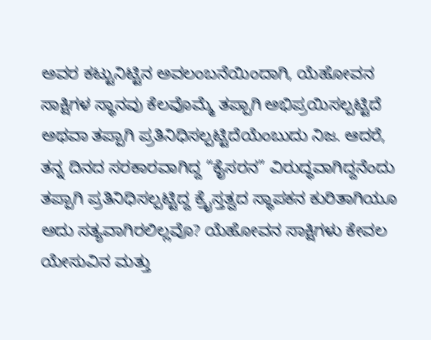ಅವರ ಕಟ್ಟುನಿಟ್ಟಿನ ಅವಲಂಬನೆಯಿಂದಾಗಿ, ಯೆಹೋವನ ಸಾಕ್ಷಿಗಳ ಸ್ಥಾನವು ಕೆಲವೊಮ್ಮೆ ತಪ್ಪಾಗಿ ಅಭಿಪ್ರಯಿಸಲ್ಪಟ್ಟಿದೆ ಅಥವಾ ತಪ್ಪಾಗಿ ಪ್ರತಿನಿಧಿಸಲ್ಪಟ್ಟಿದೆಯೆಂಬುದು ನಿಜ. ಆದರೆ, ತನ್ನ ದಿನದ ಸರಕಾರವಾಗಿದ್ದ “ಕೈಸರನ” ವಿರುದ್ಧವಾಗಿದ್ದನೆಂದು ತಪ್ಪಾಗಿ ಪ್ರತಿನಿಧಿಸಲ್ಪಟ್ಟಿದ್ದ ಕ್ರೈಸ್ತತ್ವದ ಸ್ಥಾಪಕನ ಕುರಿತಾಗಿಯೂ ಅದು ಸತ್ಯವಾಗಿರಲಿಲ್ಲವೊ? ಯೆಹೋವನ ಸಾಕ್ಷಿಗಳು ಕೇವಲ ಯೇಸುವಿನ ಮತ್ತು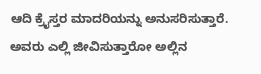ಆದಿ ಕ್ರೈಸ್ತರ ಮಾದರಿಯನ್ನು ಅನುಸರಿಸುತ್ತಾರೆ. ಅವರು ಎಲ್ಲಿ ಜೀವಿಸುತ್ತಾರೋ ಅಲ್ಲಿನ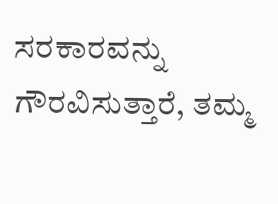ಸರಕಾರವನ್ನು ಗೌರವಿಸುತ್ತಾರೆ, ತಮ್ಮ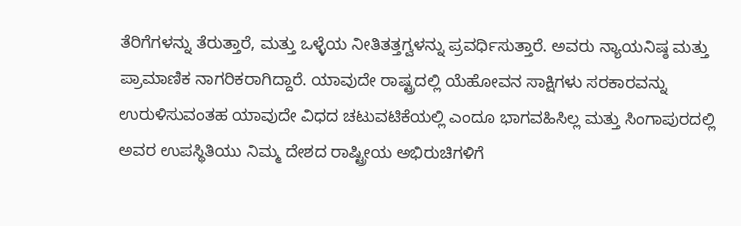ತೆರಿಗೆಗಳನ್ನು ತೆರುತ್ತಾರೆ, ಮತ್ತು ಒಳ್ಳೆಯ ನೀತಿತತ್ತಗ್ವಳನ್ನು ಪ್ರವರ್ಧಿಸುತ್ತಾರೆ. ಅವರು ನ್ಯಾಯನಿಷ್ಠ ಮತ್ತು ಪ್ರಾಮಾಣಿಕ ನಾಗರಿಕರಾಗಿದ್ದಾರೆ. ಯಾವುದೇ ರಾಷ್ಟ್ರದಲ್ಲಿ ಯೆಹೋವನ ಸಾಕ್ಷಿಗಳು ಸರಕಾರವನ್ನು ಉರುಳಿಸುವಂತಹ ಯಾವುದೇ ವಿಧದ ಚಟುವಟಿಕೆಯಲ್ಲಿ ಎಂದೂ ಭಾಗವಹಿಸಿಲ್ಲ ಮತ್ತು ಸಿಂಗಾಪುರದಲ್ಲಿ ಅವರ ಉಪಸ್ಥಿತಿಯು ನಿಮ್ಮ ದೇಶದ ರಾಷ್ಟ್ರೀಯ ಅಭಿರುಚಿಗಳಿಗೆ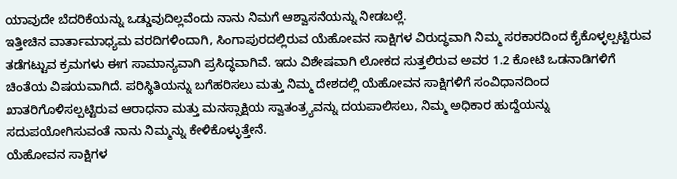ಯಾವುದೇ ಬೆದರಿಕೆಯನ್ನು ಒಡ್ಡುವುದಿಲ್ಲವೆಂದು ನಾನು ನಿಮಗೆ ಆಶ್ವಾಸನೆಯನ್ನು ನೀಡಬಲ್ಲೆ.
ಇತ್ತೀಚಿನ ವಾರ್ತಾಮಾಧ್ಯಮ ವರದಿಗಳಿಂದಾಗಿ, ಸಿಂಗಾಪುರದಲ್ಲಿರುವ ಯೆಹೋವನ ಸಾಕ್ಷಿಗಳ ವಿರುದ್ಧವಾಗಿ ನಿಮ್ಮ ಸರಕಾರದಿಂದ ಕೈಕೊಳ್ಳಲ್ಪಟ್ಟಿರುವ ತಡೆಗಟ್ಟುವ ಕ್ರಮಗಳು ಈಗ ಸಾಮಾನ್ಯವಾಗಿ ಪ್ರಸಿದ್ಧವಾಗಿವೆ. ಇದು ವಿಶೇಷವಾಗಿ ಲೋಕದ ಸುತ್ತಲಿರುವ ಅವರ 1.2 ಕೋಟಿ ಒಡನಾಡಿಗಳಿಗೆ ಚಿಂತೆಯ ವಿಷಯವಾಗಿದೆ. ಪರಿಸ್ಥಿತಿಯನ್ನು ಬಗೆಹರಿಸಲು ಮತ್ತು ನಿಮ್ಮ ದೇಶದಲ್ಲಿ ಯೆಹೋವನ ಸಾಕ್ಷಿಗಳಿಗೆ ಸಂವಿಧಾನದಿಂದ ಖಾತರಿಗೊಳಿಸಲ್ಪಟ್ಟಿರುವ ಆರಾಧನಾ ಮತ್ತು ಮನಸ್ಸಾಕ್ಷಿಯ ಸ್ವಾತಂತ್ರ್ಯವನ್ನು ದಯಪಾಲಿಸಲು, ನಿಮ್ಮ ಅಧಿಕಾರ ಹುದ್ದೆಯನ್ನು ಸದುಪಯೋಗಿಸುವಂತೆ ನಾನು ನಿಮ್ಮನ್ನು ಕೇಳಿಕೊಳ್ಳುತ್ತೇನೆ.
ಯೆಹೋವನ ಸಾಕ್ಷಿಗಳ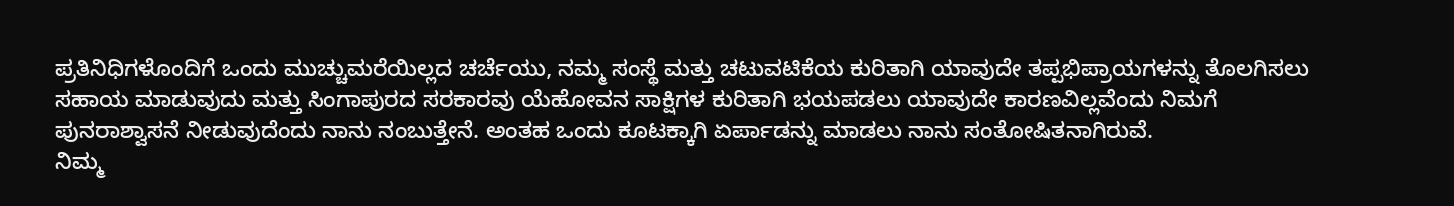ಪ್ರತಿನಿಧಿಗಳೊಂದಿಗೆ ಒಂದು ಮುಚ್ಚುಮರೆಯಿಲ್ಲದ ಚರ್ಚೆಯು, ನಮ್ಮ ಸಂಸ್ಥೆ ಮತ್ತು ಚಟುವಟಿಕೆಯ ಕುರಿತಾಗಿ ಯಾವುದೇ ತಪ್ಪಭಿಪ್ರಾಯಗಳನ್ನು ತೊಲಗಿಸಲು ಸಹಾಯ ಮಾಡುವುದು ಮತ್ತು ಸಿಂಗಾಪುರದ ಸರಕಾರವು ಯೆಹೋವನ ಸಾಕ್ಷಿಗಳ ಕುರಿತಾಗಿ ಭಯಪಡಲು ಯಾವುದೇ ಕಾರಣವಿಲ್ಲವೆಂದು ನಿಮಗೆ ಪುನರಾಶ್ವಾಸನೆ ನೀಡುವುದೆಂದು ನಾನು ನಂಬುತ್ತೇನೆ. ಅಂತಹ ಒಂದು ಕೂಟಕ್ಕಾಗಿ ಏರ್ಪಾಡನ್ನು ಮಾಡಲು ನಾನು ಸಂತೋಷಿತನಾಗಿರುವೆ.
ನಿಮ್ಮ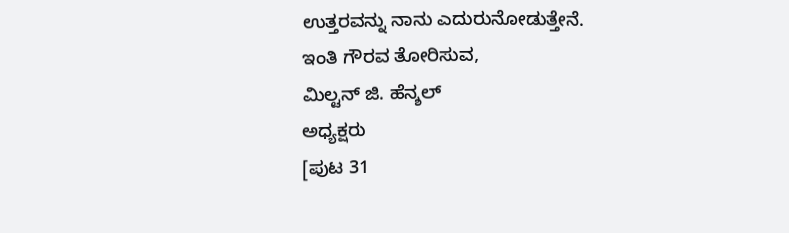ಉತ್ತರವನ್ನು ನಾನು ಎದುರುನೋಡುತ್ತೇನೆ.
ಇಂತಿ ಗೌರವ ತೋರಿಸುವ,
ಮಿಲ್ಟನ್ ಜಿ. ಹೆನ್ಶಲ್
ಅಧ್ಯಕ್ಷರು
[ಪುಟ 31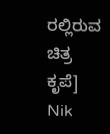ರಲ್ಲಿರುವ ಚಿತ್ರ ಕೃಪೆ]
Nik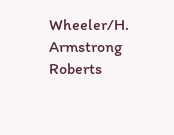Wheeler/H. Armstrong Roberts